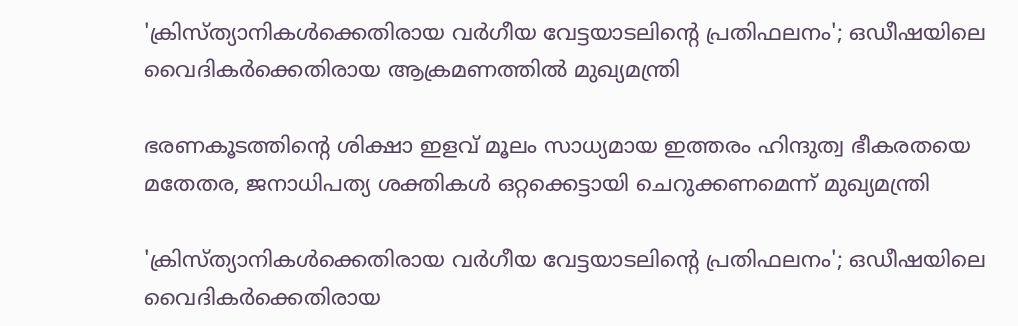'ക്രിസ്ത്യാനികൾക്കെതിരായ വർഗീയ വേട്ടയാടലിന്റെ പ്രതിഫലനം'; ഒഡീഷയിലെ വൈദികർക്കെതിരായ ആക്രമണത്തില്‍ മുഖ്യമന്ത്രി

ഭരണകൂടത്തിന്റെ ശിക്ഷാ ഇളവ് മൂലം സാധ്യമായ ഇത്തരം ഹിന്ദുത്വ ഭീകരതയെ മതേതര, ജനാധിപത്യ ശക്തികൾ ഒറ്റക്കെട്ടായി ചെറുക്കണമെന്ന് മുഖ്യമന്ത്രി

'ക്രിസ്ത്യാനികൾക്കെതിരായ വർഗീയ വേട്ടയാടലിന്റെ പ്രതിഫലനം'; ഒഡീഷയിലെ വൈദികർക്കെതിരായ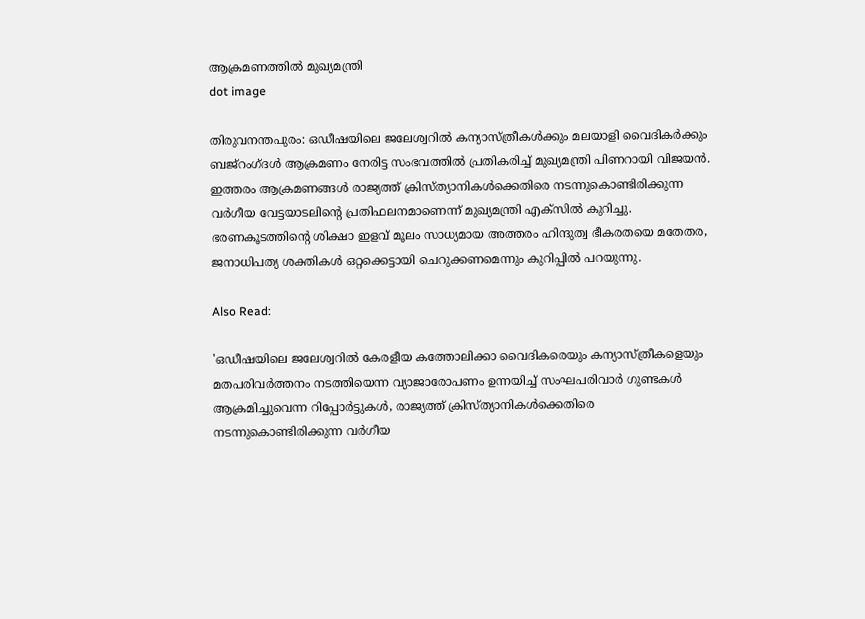ആക്രമണത്തില്‍ മുഖ്യമന്ത്രി
dot image

തിരുവനന്തപുരം: ഒഡീഷയിലെ ജലേശ്വറിൽ കന്യാസ്ത്രീകൾക്കും മലയാളി വൈദികര്‍ക്കും ബജ്‌റംഗ്ദൾ ആക്രമണം നേരിട്ട സംഭവത്തിൽ പ്രതികരിച്ച് മുഖ്യമന്ത്രി പിണറായി വിജയൻ. ഇത്തരം ആക്രമണങ്ങൾ രാജ്യത്ത് ക്രിസ്ത്യാനികൾക്കെതിരെ നടന്നുകൊണ്ടിരിക്കുന്ന വർഗീയ വേട്ടയാടലിന്റെ പ്രതിഫലനമാണെന്ന് മുഖ്യമന്ത്രി എക്സിൽ കുറിച്ചു. ഭരണകൂടത്തിന്റെ ശിക്ഷാ ഇളവ് മൂലം സാധ്യമായ അത്തരം ഹിന്ദുത്വ ഭീകരതയെ മതേതര, ജനാധിപത്യ ശക്തികൾ ഒറ്റക്കെട്ടായി ചെറുക്കണമെന്നും കുറിപ്പിൽ പറയുന്നു.

Also Read:

'ഒഡീഷയിലെ ജലേശ്വറിൽ കേരളീയ കത്തോലിക്കാ വൈദികരെയും കന്യാസ്ത്രീകളെയും മതപരിവർത്തനം നടത്തിയെന്ന വ്യാജാരോപണം ഉന്നയിച്ച് സംഘപരിവാർ ഗുണ്ടകൾ ആക്രമിച്ചുവെന്ന റിപ്പോർട്ടുകൾ, രാജ്യത്ത് ക്രിസ്ത്യാനികൾക്കെതിരെ നടന്നുകൊണ്ടിരിക്കുന്ന വർഗീയ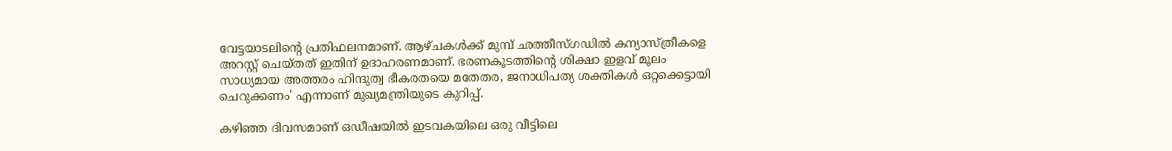വേട്ടയാടലിന്റെ പ്രതിഫലനമാണ്. ആഴ്ചകൾക്ക് മുമ്പ് ഛത്തീസ്ഗഡിൽ കന്യാസ്ത്രീകളെ അറസ്റ്റ് ചെയ്തത് ഇതിന് ഉദാഹരണമാണ്. ഭരണകൂടത്തിന്റെ ശിക്ഷാ ഇളവ് മൂലം സാധ്യമായ അത്തരം ഹിന്ദുത്വ ഭീകരതയെ മതേതര, ജനാധിപത്യ ശക്തികൾ ഒറ്റക്കെട്ടായി ചെറുക്കണം' എന്നാണ് മുഖ്യമന്ത്രിയുടെ കുറിപ്പ്.

കഴിഞ്ഞ ദിവസമാണ് ഒഡീഷയിൽ ഇടവകയിലെ ഒരു വീട്ടിലെ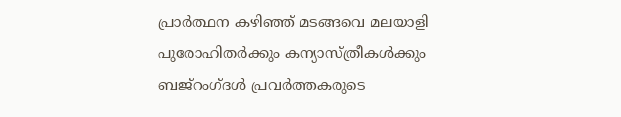പ്രാർത്ഥന കഴിഞ്ഞ് മടങ്ങവെ മലയാളി പുരോഹിതർക്കും കന്യാസ്ത്രീകൾക്കും ബജ്‌റംഗ്ദൾ പ്രവർത്തകരുടെ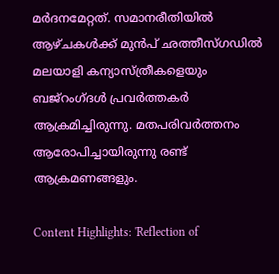മർദനമേറ്റത്. സമാനരീതിയിൽ ആഴ്ചകൾക്ക് മുൻപ് ഛത്തീസ്ഗഡിൽ മലയാളി കന്യാസ്ത്രീകളെയും ബജ്‌റംഗ്ദൾ പ്രവർത്തകർ ആക്രമിച്ചിരുന്നു. മതപരിവർത്തനം ആരോപിച്ചായിരുന്നു രണ്ട് ആക്രമണങ്ങളും.

Content Highlights: 'Reflection of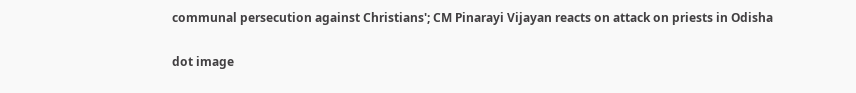communal persecution against Christians'; CM Pinarayi Vijayan reacts on attack on priests in Odisha

dot image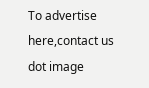To advertise here,contact us
dot image